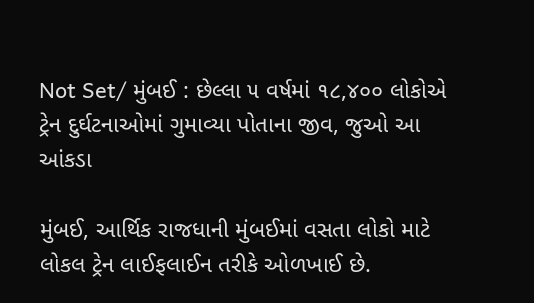Not Set/ મુંબઈ : છેલ્લા ૫ વર્ષમાં ૧૮,૪૦૦ લોકોએ ટ્રેન દુર્ઘટનાઓમાં ગુમાવ્યા પોતાના જીવ, જુઓ આ આંકડા

મુંબઈ, આર્થિક રાજધાની મુંબઈમાં વસતા લોકો માટે લોકલ ટ્રેન લાઈફલાઈન તરીકે ઓળખાઈ છે.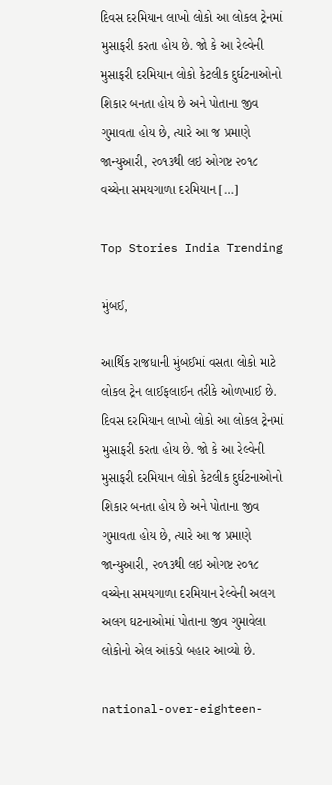દિવસ દરમિયાન લાખો લોકો આ લોકલ ટ્રેનમાં મુસાફરી કરતા હોય છે. જો કે આ રેલ્વેની મુસાફરી દરમિયાન લોકો કેટલીક દુર્ઘટનાઓનો શિકાર બનતા હોય છે અને પોતાના જીવ ગુમાવતા હોય છે, ત્યારે આ જ પ્રમાણે જાન્યુઆરી, ૨૦૧૩થી લઇ ઓગષ્ટ ૨૦૧૮ વચ્ચેના સમયગાળા દરમિયાન […]

Top Stories India Trending

મુંબઈ,

આર્થિક રાજધાની મુંબઈમાં વસતા લોકો માટે લોકલ ટ્રેન લાઈફલાઈન તરીકે ઓળખાઈ છે. દિવસ દરમિયાન લાખો લોકો આ લોકલ ટ્રેનમાં મુસાફરી કરતા હોય છે. જો કે આ રેલ્વેની મુસાફરી દરમિયાન લોકો કેટલીક દુર્ઘટનાઓનો શિકાર બનતા હોય છે અને પોતાના જીવ ગુમાવતા હોય છે, ત્યારે આ જ પ્રમાણે જાન્યુઆરી, ૨૦૧૩થી લઇ ઓગષ્ટ ૨૦૧૮ વચ્ચેના સમયગાળા દરમિયાન રેલ્વેની અલગ અલગ ઘટનાઓમાં પોતાના જીવ ગુમાવેલા લોકોનો એલ આંકડો બહાર આવ્યો છે.

national-over-eighteen-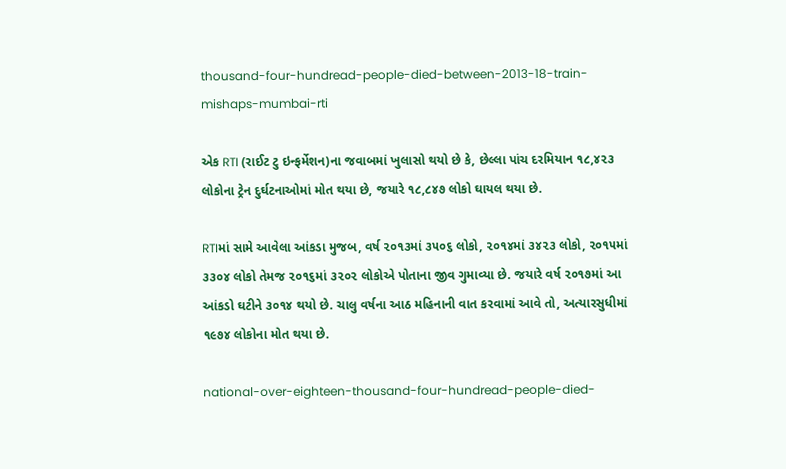thousand-four-hundread-people-died-between-2013-18-train-mishaps-mumbai-rti

એક RTI (રાઈટ ટુ ઇન્ફર્મેશન)ના જવાબમાં ખુલાસો થયો છે કે, છેલ્લા પાંચ દરમિયાન ૧૮,૪૨૩ લોકોના ટ્રેન દુર્ઘટનાઓમાં મોત થયા છે, જયારે ૧૮,૮૪૭ લોકો ઘાયલ થયા છે.

RTIમાં સામે આવેલા આંકડા મુજબ, વર્ષ ૨૦૧૩માં ૩૫૦૬ લોકો, ૨૦૧૪માં ૩૪૨૩ લોકો, ૨૦૧૫માં ૩૩૦૪ લોકો તેમજ ૨૦૧૬માં ૩૨૦૨ લોકોએ પોતાના જીવ ગુમાવ્યા છે. જયારે વર્ષ ૨૦૧૭માં આ આંકડો ઘટીને ૩૦૧૪ થયો છે. ચાલુ વર્ષના આઠ મહિનાની વાત કરવામાં આવે તો, અત્યારસુધીમાં ૧૯૭૪ લોકોના મોત થયા છે.

national-over-eighteen-thousand-four-hundread-people-died-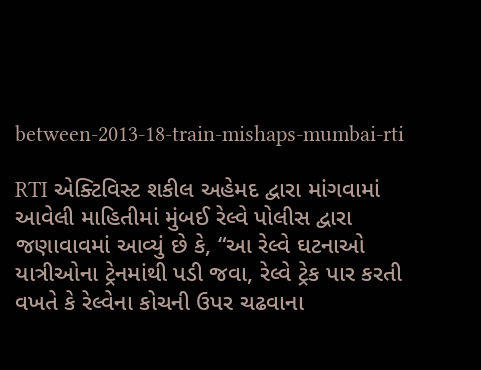between-2013-18-train-mishaps-mumbai-rti

RTI એક્ટિવિસ્ટ શકીલ અહેમદ દ્વારા માંગવામાં આવેલી માહિતીમાં મુંબઈ રેલ્વે પોલીસ દ્વારા જણાવાવમાં આવ્યું છે કે, “આ રેલ્વે ઘટનાઓ યાત્રીઓના ટ્રેનમાંથી પડી જવા, રેલ્વે ટ્રેક પાર કરતી વખતે કે રેલ્વેના કોચની ઉપર ચઢવાના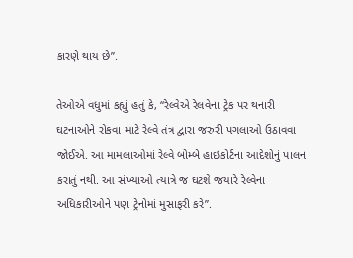કારણે થાય છે”.

તેઓએ વધુમાં કહ્યું હતું કે, “રેલ્વેએ રેલવેના ટ્રેક પર થનારી ઘટનાઓને રોકવા માટે રેલ્વે તંત્ર દ્વારા જરુરી પગલાઓ ઉઠાવવા જોઈએ. આ મામલાઓમાં રેલ્વે બોમ્બે હાઇકોર્ટના આદેશોનું પાલન કરાતું નથી. આ સંખ્યાઓ ત્યાત્રે જ ઘટશે જયારે રેલ્વેના અધિકારીઓને પણ ટ્રેનોમાં મુસાફરી કરે”.